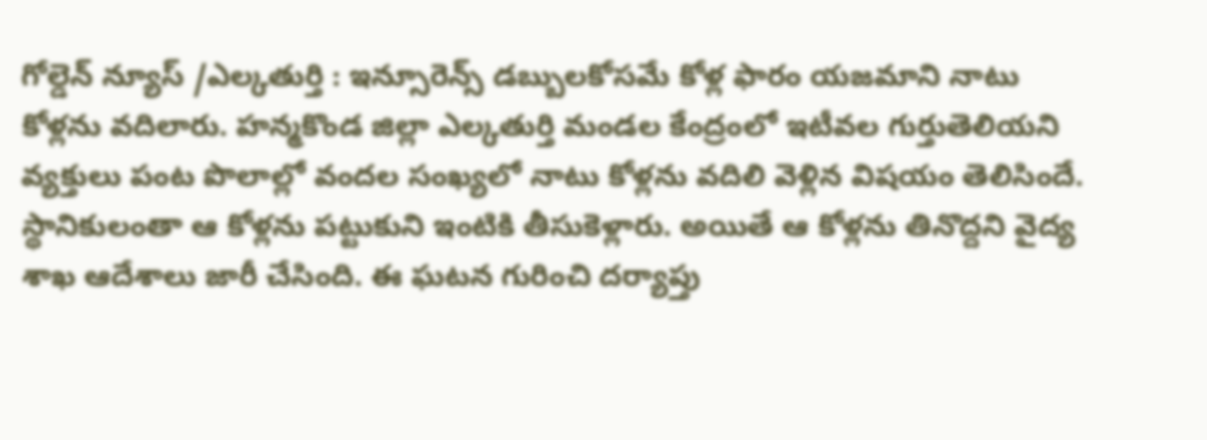గోల్డెన్ న్యూస్ /ఎల్కతుర్తి : ఇన్సూరెన్స్ డబ్బులకోసమే కోళ్ల ఫారం యజమాని నాటు కోళ్లను వదిలారు. హన్మకొండ జిల్లా ఎల్కతుర్తి మండల కేంద్రంలో ఇటీవల గుర్తుతెలియని వ్యక్తులు పంట పొలాల్లో వందల సంఖ్యలో నాటు కోళ్లను వదిలి వెళ్లిన విషయం తెలిసిందే. స్థానికులంతా ఆ కోళ్లను పట్టుకుని ఇంటికి తీసుకెళ్లారు. అయితే ఆ కోళ్లను తినొద్దని వైద్య శాఖ ఆదేశాలు జారీ చేసింది. ఈ ఘటన గురించి దర్యాప్తు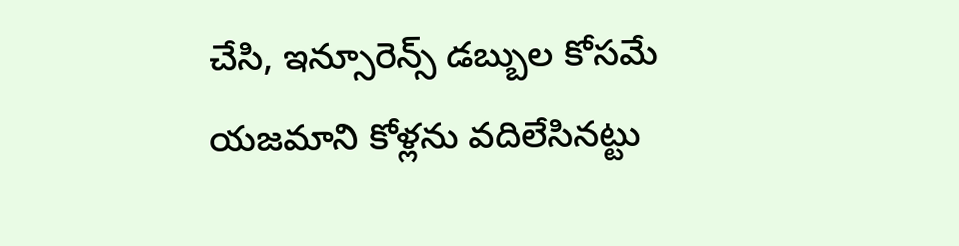చేసి, ఇన్సూరెన్స్ డబ్బుల కోసమే యజమాని కోళ్లను వదిలేసినట్టు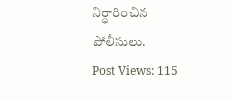నిర్ధారించిన పోలీసులు.
Post Views: 115